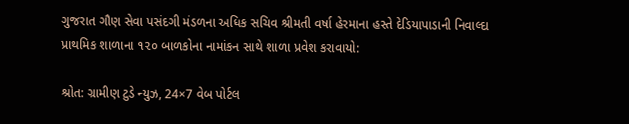ગુજરાત ગૌણ સેવા પસંદગી મંડળના અધિક સચિવ શ્રીમતી વર્ષા હેરમાના હસ્તે દેડિયાપાડાની નિવાલ્દા પ્રાથમિક શાળાના ૧૨૦ બાળકોના નામાંકન સાથે શાળા પ્રવેશ કરાવાયો:

શ્રોત: ગ્રામીણ ટુડે ન્યુઝ, 24×7 વેબ પોર્ટલ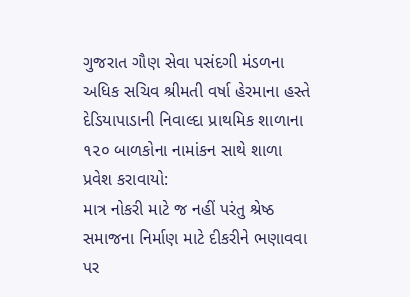ગુજરાત ગૌણ સેવા પસંદગી મંડળના અધિક સચિવ શ્રીમતી વર્ષા હેરમાના હસ્તે દેડિયાપાડાની નિવાલ્દા પ્રાથમિક શાળાના ૧૨૦ બાળકોના નામાંકન સાથે શાળા પ્રવેશ કરાવાયો:
માત્ર નોકરી માટે જ નહીં પરંતુ શ્રેષ્ઠ સમાજના નિર્માણ માટે દીકરીને ભણાવવા પર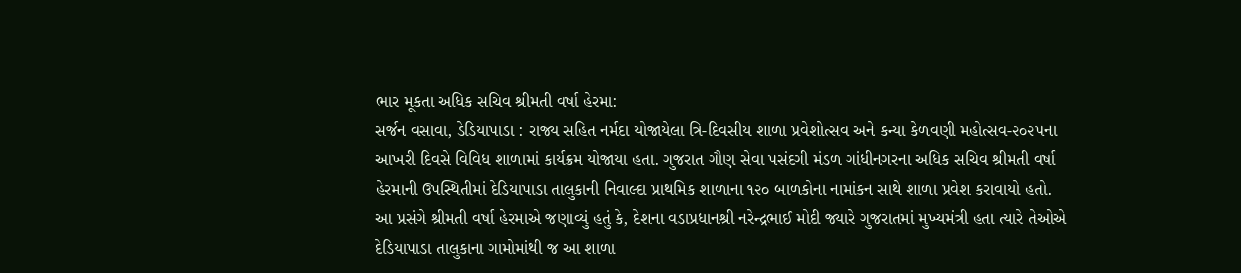ભાર મૂકતા અધિક સચિવ શ્રીમતી વર્ષા હેરમા:
સર્જન વસાવા, ડેડિયાપાડા : રાજ્ય સહિત નર્મદા યોજાયેલા ત્રિ-દિવસીય શાળા પ્રવેશોત્સવ અને કન્યા કેળવણી મહોત્સવ-૨૦૨૫ના આખરી દિવસે વિવિધ શાળામાં કાર્યક્રમ યોજાયા હતા. ગુજરાત ગૌણ સેવા પસંદગી મંડળ ગાંધીનગરના અધિક સચિવ શ્રીમતી વર્ષા હેરમાની ઉપસ્થિતીમાં દેડિયાપાડા તાલુકાની નિવાલ્દા પ્રાથમિક શાળાના ૧૨૦ બાળકોના નામાંકન સાથે શાળા પ્રવેશ કરાવાયો હતો.
આ પ્રસંગે શ્રીમતી વર્ષા હેરમાએ જણાવ્યું હતું કે, દેશના વડાપ્રધાનશ્રી નરેન્દ્રભાઈ મોદી જ્યારે ગુજરાતમાં મુખ્યમંત્રી હતા ત્યારે તેઓએ દેડિયાપાડા તાલુકાના ગામોમાંથી જ આ શાળા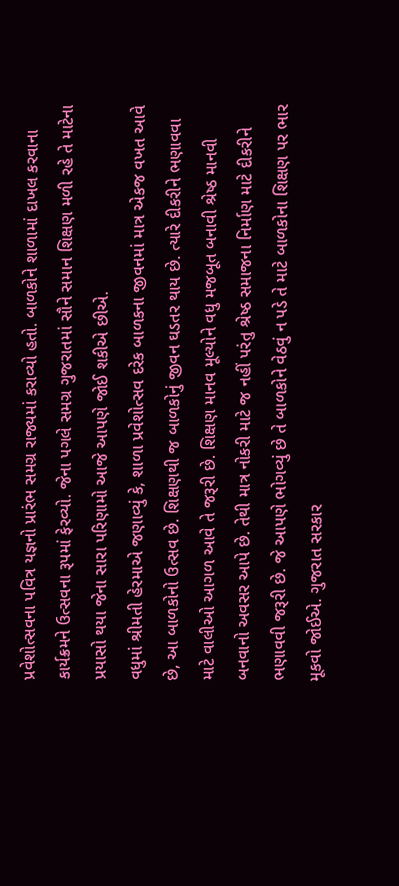પ્રવેશોત્સવના પવિત્ર યજ્ઞનો પ્રારંભ સમગ્ર રાજ્યમાં કરાવ્યો હતો. બાળકોને શાળામાં દાખલ કરવાના કાર્યક્રમને ઉત્સવના રૂપમાં ફેરવ્યો. જેના પગલે સમગ્ર ગુજરાતમાં સૌને સમાન શિક્ષણ મળી રહે તે માટેના પ્રયાસો થયા જેના સારા પરિણામો આજે આપણે જોઈ શકીએ છીએ.
વધુમાં શ્રીમતી હેરમાએ જણાવ્યું કે, શાળા પ્રવેશોત્સવ દરેક બાળકના જીવનમાં માત્ર એકજ વખત આવે છે, આ બાળકોનો ઉત્સવ છે. શિક્ષણથી જ બાળકોનું જીવન ઘડતર થાય છે. ત્યારે દીકરીને ભણાવવા માટે વાલીઓ આગળ આવે તે જરૂરી છે. શિક્ષણ માનવ મૂલ્યોને વધુ મજબૂત બનાવી શ્રેષ્ઠ માનવી બનવાનો અવસર આપે છે. તેથી માત્ર નોકરી માટે જ નહીં પરંતુ શ્રેષ્ઠ સમાજના નિર્માણ માટે દીકરીને ભણાવવી જરૂરી છે. જે આપણે ભોગવ્યું છે તે બાળકોને વેઠવું ન પડે તે માટે બાળકોના શિક્ષણ પર ભાર મૂકવો જોઈએ. ગુજરાત સરકાર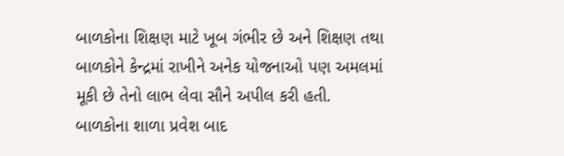બાળકોના શિક્ષણ માટે ખૂબ ગંભીર છે અને શિક્ષણ તથા બાળકોને કેન્દ્રમાં રાખીને અનેક યોજનાઓ પણ અમલમાં મૂકી છે તેનો લાભ લેવા સૌને અપીલ કરી હતી.
બાળકોના શાળા પ્રવેશ બાદ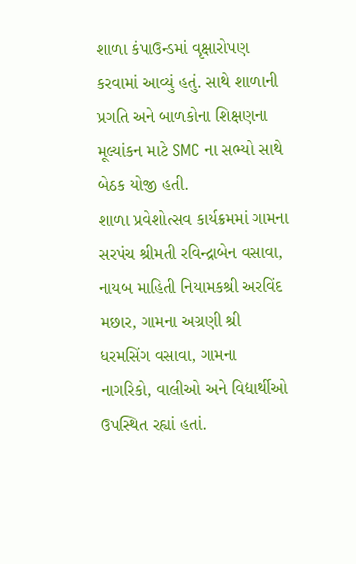શાળા કંપાઉન્ડમાં વૃક્ષારોપણ કરવામાં આવ્યું હતું. સાથે શાળાની પ્રગતિ અને બાળકોના શિક્ષણના મૂલ્યાંકન માટે SMC ના સભ્યો સાથે બેઠક યોજી હતી.
શાળા પ્રવેશોત્સવ કાર્યક્રમમાં ગામના સરપંચ શ્રીમતી રવિન્દ્રાબેન વસાવા, નાયબ માહિતી નિયામકશ્રી અરવિંદ મછાર, ગામના અગ્રણી શ્રી ધરમસિંગ વસાવા, ગામના નાગરિકો, વાલીઓ અને વિદ્યાર્થીઓ ઉપસ્થિત રહ્યાં હતાં.